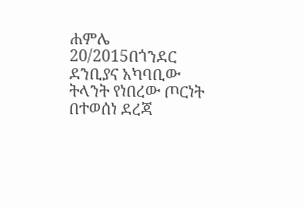ሐምሌ 20/2015በጎንደር ደንቢያና አካባቢው ትላንት የነበረው ጦርነት በተወሰነ ደረጃ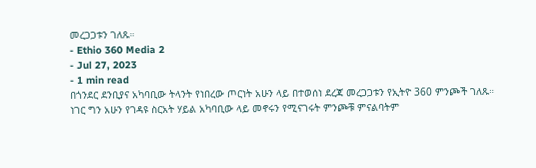መረጋጋቱን ገለጹ።
- Ethio 360 Media 2
- Jul 27, 2023
- 1 min read
በጎንደር ደንቢያና አካባቢው ትላንት የነበረው ጦርነት አሁን ላይ በተወሰነ ደረጃ መረጋጋቱን የኢትዮ 360 ምንጮች ገለጹ።
ነገር ግን አሁን የገዳዩ ስርአት ሃይል አካባቢው ላይ መኖሩን የሚናገሩት ምንጮቹ ምናልባትም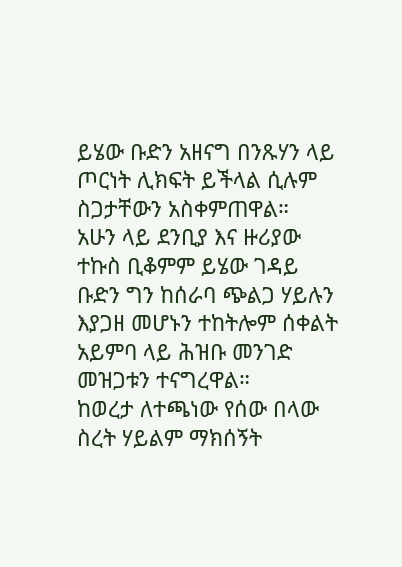ይሄው ቡድን አዘናግ በንጹሃን ላይ ጦርነት ሊክፍት ይችላል ሲሉም ስጋታቸውን አስቀምጠዋል።
አሁን ላይ ደንቢያ እና ዙሪያው ተኩስ ቢቆምም ይሄው ገዳይ ቡድን ግን ከሰራባ ጭልጋ ሃይሉን እያጋዘ መሆኑን ተከትሎም ሰቀልት አይምባ ላይ ሕዝቡ መንገድ መዝጋቱን ተናግረዋል።
ከወረታ ለተጫነው የሰው በላው ስረት ሃይልም ማክሰኝት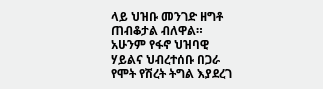ላይ ህዝቡ መንገድ ዘግቶ ጠብቆታል ብለዋል።
አሁንም የፋኖ ህዝባዊ ሃይልና ህብረተሰቡ በጋራ የሞት የሽረት ትግል እያደረገ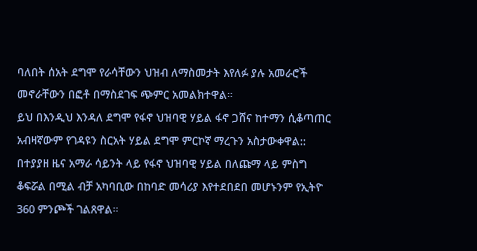ባለበት ሰአት ደግሞ የራሳቸውን ህዝብ ለማስመታት እየለፉ ያሉ አመራሮች መኖራቸውን በፎቶ በማስደገፍ ጭምር አመልክተዋል።
ይህ በእንዲህ እንዳለ ደግሞ የፋኖ ህዝባዊ ሃይል ፋኖ ጋሸና ከተማን ሲቆጣጠር አብዛኛውም የገዳዩን ስርአት ሃይል ደግሞ ምርኮኛ ማረጉን አስታውቀዋል::
በተያያዘ ዜና አማራ ሳይንት ላይ የፋኖ ህዝባዊ ሃይል በለጩማ ላይ ምስግ ቆፍሯል በሚል ብቻ አካባቢው በከባድ መሳሪያ እየተደበደበ መሆኑንም የኢትዮ 360 ምንጮች ገልጸዋል።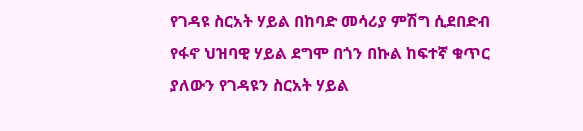የገዳዩ ስርአት ሃይል በከባድ መሳሪያ ምሽግ ሲደበድብ የፋኖ ህዝባዊ ሃይል ደግሞ በጎን በኩል ከፍተኛ ቁጥር ያለውን የገዳዩን ስርአት ሃይል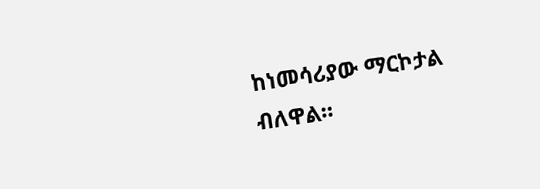ከነመሳሪያው ማርኮታል ብለዋል።